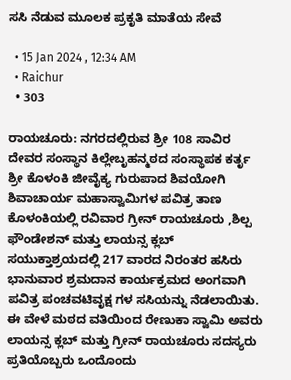ಸಸಿ ನೆಡುವ ಮೂಲಕ ಪ್ರಕೃತಿ ಮಾತೆಯ ಸೇವೆ

  • 15 Jan 2024 , 12:34 AM
  • Raichur
  • 303

ರಾಯಚೂರು: ನಗರದಲ್ಲಿರುವ ಶ್ರೀ 108 ಸಾವಿರ ದೇವರ ಸಂಸ್ಥಾನ ಕಿಲ್ಲೇಬೃಹನ್ಮಠದ ಸಂಸ್ಥಾಪಕ ಕರ್ತೃ ಶ್ರೀ ಕೊಳಂಕಿ ಜೀವೈಕ್ಯ ಗುರುಪಾದ ಶಿವಯೋಗಿ ಶಿವಾಚಾರ್ಯ ಮಹಾಸ್ವಾಮಿಗಳ ಪವಿತ್ರ ತಾಣ ಕೊಳಂಕಿಯಲ್ಲಿ ರವಿವಾರ ಗ್ರೀನ್ ರಾಯಚೂರು ,ಶಿಲ್ಪ ಫೌಂಡೇಶನ್ ಮತ್ತು ಲಾಯನ್ಸ ಕ್ಲಬ್ ಸಯುಕ್ತಾಶ್ರಯದಲ್ಲಿ 217 ವಾರದ ನಿರಂತರ ಹಸಿರು ಭಾನುವಾರ ಶ್ರಮದಾನ ಕಾರ್ಯಕ್ರಮದ ಅಂಗವಾಗಿ ಪವಿತ್ರ ಪಂಚವಟಿವೃಕ್ಷ ಗಳ ಸಸಿಯನ್ನು ನೆಡಲಾಯಿತು. ಈ ವೇಳೆ ಮಠದ ವತಿಯಿಂದ ರೇಣುಕಾ ಸ್ವಾಮಿ ಅವರು ಲಾಯನ್ಸ ಕ್ಲಬ್ ಮತ್ತು ಗ್ರೀನ್ ರಾಯಚೂರು ಸದಸ್ಯರು ಪ್ರತಿಯೊಬ್ಬರು ಒಂದೊಂದು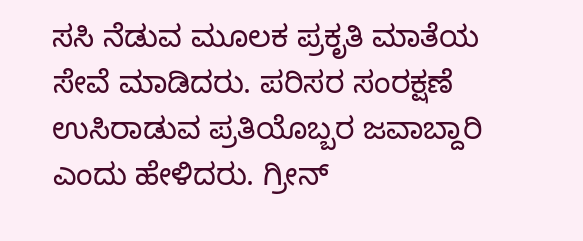ಸಸಿ ನೆಡುವ ಮೂಲಕ ಪ್ರಕೃತಿ ಮಾತೆಯ ಸೇವೆ ಮಾಡಿದರು. ಪರಿಸರ ಸಂರಕ್ಷಣೆ ಉಸಿರಾಡುವ ಪ್ರತಿಯೊಬ್ಬರ ಜವಾಬ್ದಾರಿ ಎಂದು ಹೇಳಿದರು. ಗ್ರೀನ್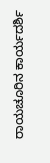ರಾಯಚೂರಿನ ಕಾರ್ಯದರ್ಶಿ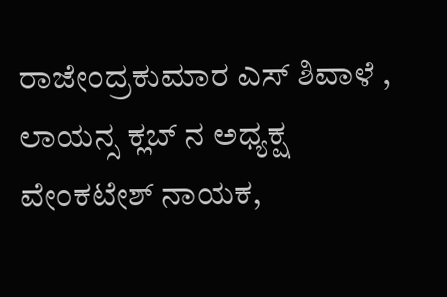ರಾಜೇಂದ್ರಕುಮಾರ ಎಸ್ ಶಿವಾಳೆ , ಲಾಯನ್ಸ ಕ್ಲಬ್ ನ ಅಧ್ಯಕ್ಷ ವೇಂಕಟೇಶ್ ನಾಯಕ,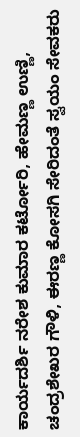ಕಾರ್ಯದರ್ಶಿ ನರೇಶ ಕುಮಾರ ಕರ್ಟೋರಿ, ಹೇಮಣ್ಣ ಉಣ್ಣಿ, ಚಂದ್ರಶೇಖರ ಗೌಳಿ, ಈರಣ್ಣ ಕೋಸಗಿ ಸೇರಿದಂತೆ ಸ್ವಯಂ ಸೇವಕರು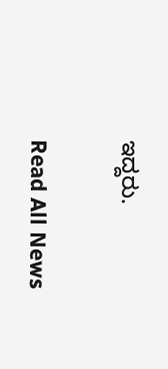ಇದ್ದರು.

Read All News